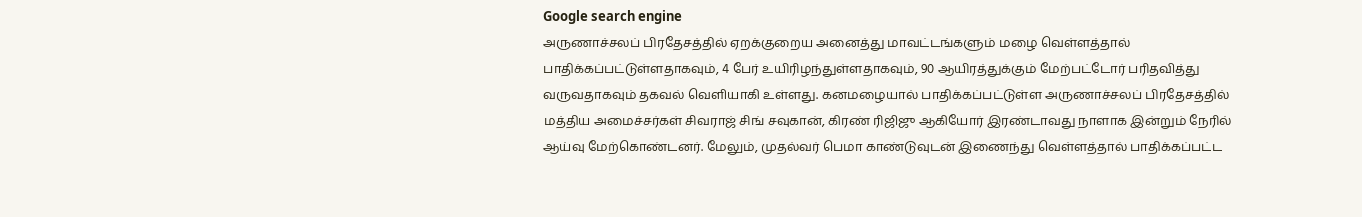Google search engine
அருணாச்சலப் பிரதேசத்தில் ஏறக்குறைய அனைத்து மாவட்டங்களும் மழை வெள்ளத்தால் பாதிக்கப்பட்டுள்ளதாகவும், 4 பேர் உயிரிழந்துள்ளதாகவும், 90 ஆயிரத்துக்கும் மேற்பட்டோர் பரிதவித்து வருவதாகவும் தகவல் வெளியாகி உள்ளது. கனமழையால் பாதிக்கப்பட்டுள்ள அருணாச்சலப் பிரதேசத்தில் மத்திய அமைச்சர்கள் சிவராஜ் சிங் சவுகான், கிரண் ரிஜிஜு ஆகியோர் இரண்டாவது நாளாக இன்றும் நேரில் ஆய்வு மேற்கொண்டனர். மேலும், முதல்வர் பெமா காண்டுவுடன் இணைந்து வெள்ளத்தால் பாதிக்கப்பட்ட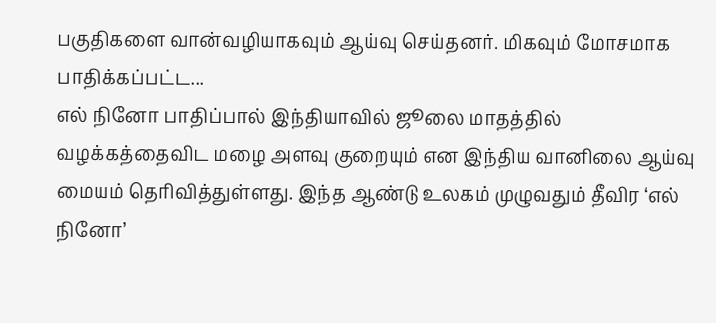பகுதிகளை வான்வழியாகவும் ஆய்வு செய்தனர். மிகவும் மோசமாக பாதிக்கப்பட்ட...
எல் நினோ பாதிப்பால் இந்தியாவில் ஜூலை மாதத்தில் வழக்கத்தைவிட மழை அளவு குறையும் என இந்திய வானிலை ஆய்வு மையம் தெரிவித்துள்ளது. இந்த ஆண்டு உலகம் முழுவதும் தீவிர ‘எல் நினோ’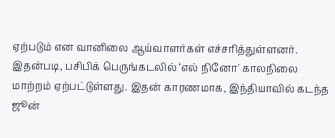ஏற்படும் என வானிலை ஆய்வாளர்கள் எச்சரித்துள்ளனர். இதன்படி, பசிபிக் பெருங்கடலில் ‘எல் நினோ' காலநிலை மாற்றம் ஏற்பட்டுள்ளது. இதன் காரணமாக, இந்தியாவில் கடந்த ஜூன்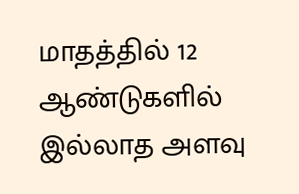மாதத்தில் 12 ஆண்டுகளில் இல்லாத அளவு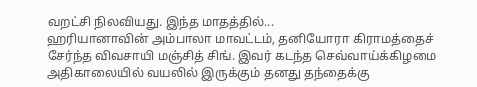வறட்சி நிலவியது. இந்த மாதத்தில்...
ஹரியானாவின் அம்பாலா மாவட்டம், தனியோரா கிராமத்தைச் சேர்ந்த விவசாயி மஞ்சித் சிங். இவர் கடந்த செவ்வாய்க்கிழமை அதிகாலையில் வயலில் இருக்கும் தனது தந்தைக்கு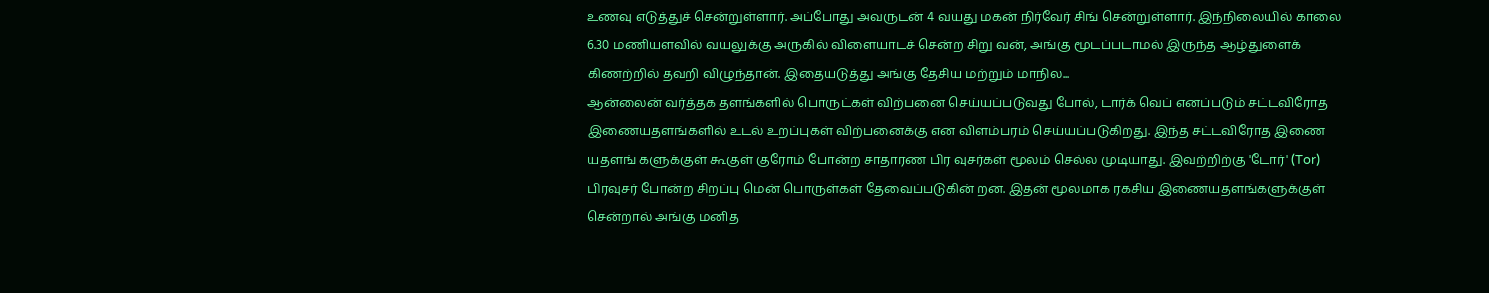உணவு எடுத்துச் சென்றுள்ளார். அப்போது அவருடன் 4 வயது மகன் நிர்வேர் சிங் சென்றுள்ளார். இந்நிலையில் காலை 6.30 மணியளவில் வயலுக்கு அருகில் விளையாடச் சென்ற சிறு வன், அங்கு மூடப்படாமல் இருந்த ஆழ்துளைக் கிணற்றில் தவறி விழுந்தான். இதையடுத்து அங்கு தேசிய மற்றும் மாநில...
ஆன்லைன் வர்த்தக தளங்களில் பொருட்கள் விற்பனை செய்யப்படுவது போல், டார்க் வெப் எனப்படும் சட்டவிரோத இணையதளங்களில் உடல் உறப்புகள் விற்பனைக்கு என விளம்பரம் செய்யப்படுகிறது. இந்த சட்டவிரோத இணை யதளங் களுக்குள் கூகுள் குரோம் போன்ற சாதாரண பிர வுசர்கள் மூலம் செல்ல முடியாது. இவற்றிற்கு 'டோர்' (Tor) பிரவுசர் போன்ற சிறப்பு மென் பொருள்கள் தேவைப்படுகின் றன. இதன் மூலமாக ரகசிய இணையதளங்களுக்குள் சென்றால் அங்கு மனித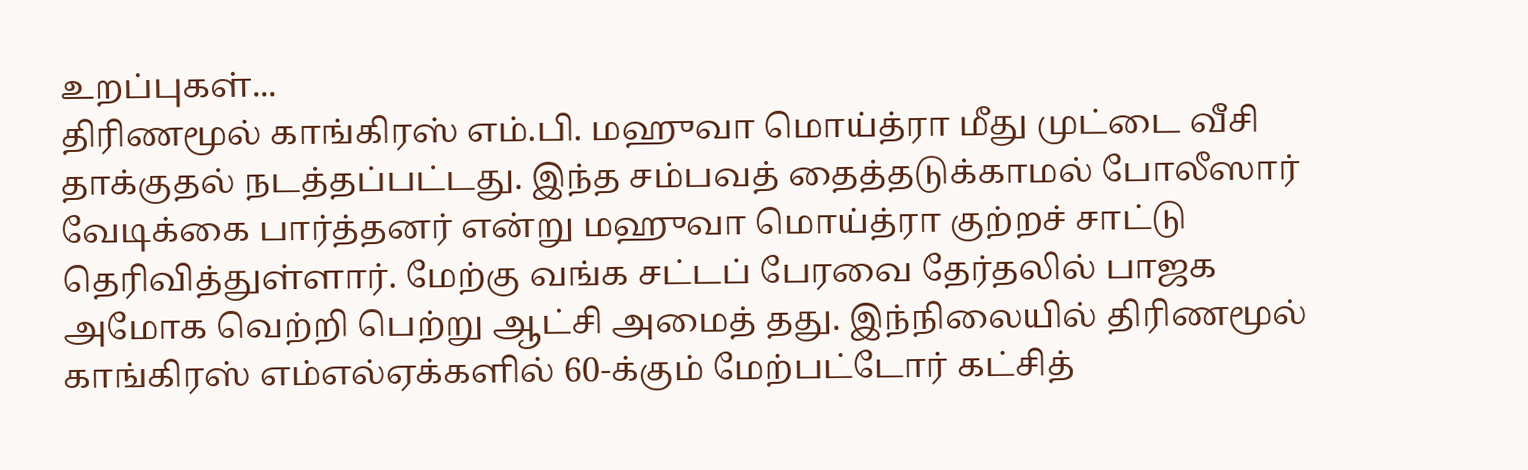உறப்புகள்...
திரிணமூல் காங்கிரஸ் எம்.பி. மஹுவா மொய்த்ரா மீது முட்டை வீசி தாக்குதல் நடத்தப்பட்டது. இந்த சம்பவத் தைத்தடுக்காமல் போலீஸார் வேடிக்கை பார்த்தனர் என்று மஹுவா மொய்த்ரா குற்றச் சாட்டு தெரிவித்துள்ளார். மேற்கு வங்க சட்டப் பேரவை தேர்தலில் பாஜக அமோக வெற்றி பெற்று ஆட்சி அமைத் தது. இந்நிலையில் திரிணமூல் காங்கிரஸ் எம்எல்ஏக்களில் 60-க்கும் மேற்பட்டோர் கட்சித்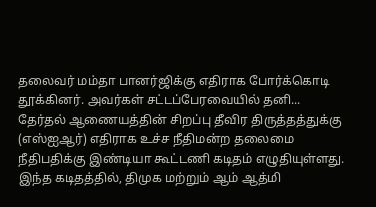தலைவர் மம்தா பானர்ஜிக்கு எதிராக போர்க்கொடி தூக்கினர். அவர்கள் சட்டப்பேரவையில் தனி...
தேர்தல் ஆணையத்தின் சிறப்பு தீவிர திருத்தத்துக்கு (எஸ்ஐஆர்) எதிராக உச்ச நீதிமன்ற தலைமை நீதிபதிக்கு இண்டியா கூட்டணி கடிதம் எழுதியுள்ளது. இந்த கடிதத்தில், திமுக மற்றும் ஆம் ஆத்மி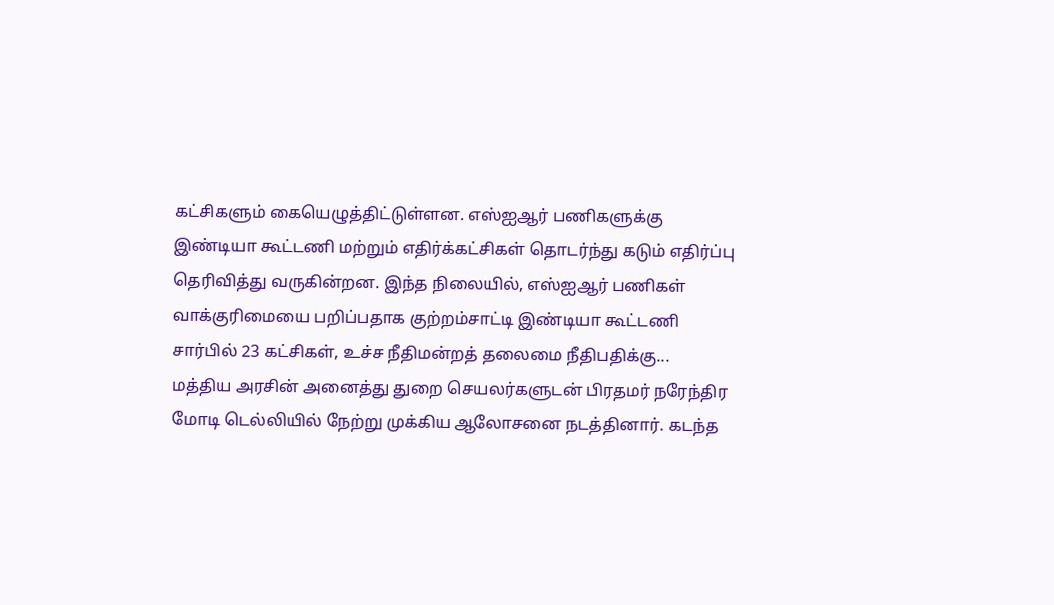கட்சிகளும் கையெழுத்திட்டுள்ளன. எஸ்ஐஆர் பணிகளுக்கு இண்டியா கூட்டணி மற்றும் எதிர்க்கட்சிகள் தொடர்ந்து கடும் எதிர்ப்பு தெரிவித்து வருகின்றன. இந்த நிலையில், எஸ்ஐஆர் பணிகள் வாக்குரிமையை பறிப்பதாக குற்றம்சாட்டி இண்டியா கூட்டணி சார்பில் 23 கட்சிகள், உச்ச நீதிமன்றத் தலைமை நீதிபதிக்கு...
மத்திய அரசின் அனைத்து துறை செயலர்களுடன் பிரதமர் நரேந்திர மோடி டெல்லியில் நேற்று முக்கிய ஆலோசனை நடத்தினார். கடந்த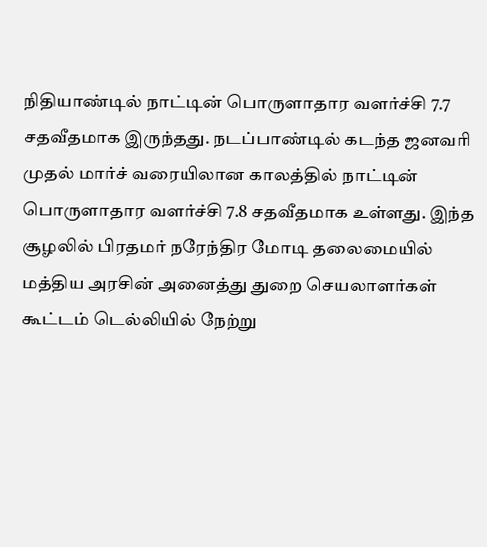நிதியாண்டில் நாட்டின் பொருளாதார வளர்ச்சி 7.7 சதவீதமாக இருந்தது. நடப்பாண்டில் கடந்த ஜனவரி முதல் மார்ச் வரையிலான காலத்தில் நாட்டின் பொருளாதார வளர்ச்சி 7.8 சதவீதமாக உள்ளது. இந்த சூழலில் பிரதமர் நரேந்திர மோடி தலைமையில் மத்திய அரசின் அனைத்து துறை செயலாளர்கள் கூட்டம் டெல்லியில் நேற்று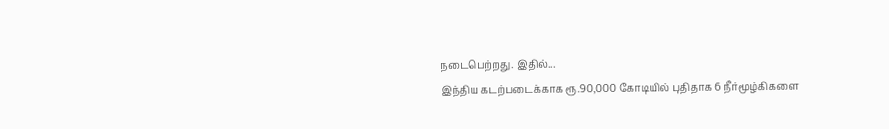நடைபெற்றது. இதில்...
இந்திய கடற்படைக்காக ரூ.90,000 கோடியில் புதிதாக 6 நீர்மூழ்கிகளை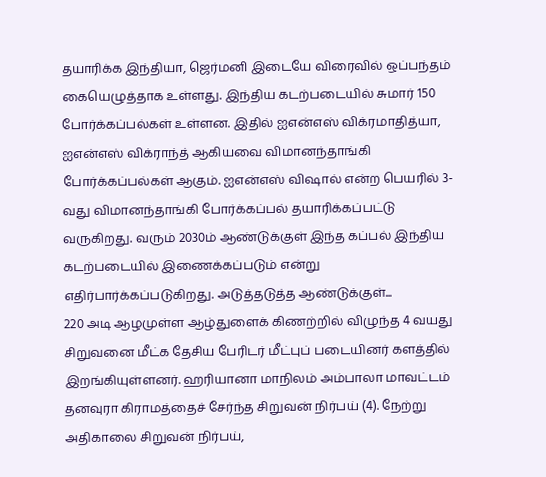தயாரிக்க இந்தியா, ஜெர்மனி இடையே விரைவில் ஒப்பந்தம் கையெழுத்தாக உள்ளது. இந்திய கடற்படையில் சுமார் 150 போர்க்கப்பல்கள் உள்ளன. இதில் ஐஎன்எஸ் விக்ரமாதித்யா, ஐஎன்எஸ் விக்ராந்த் ஆகியவை விமானந்தாங்கி போர்க்கப்பல்கள் ஆகும். ஐஎன்எஸ் விஷால் என்ற பெயரில் 3-வது விமானந்தாங்கி போர்க்கப்பல் தயாரிக்கப்பட்டு வருகிறது. வரும் 2030ம் ஆண்டுக்குள் இந்த கப்பல் இந்திய கடற்படையில் இணைக்கப்படும் என்று எதிர்பார்க்கப்படுகிறது. அடுத்தடுத்த ஆண்டுக்குள்...
220 அடி ஆழமுள்ள ஆழ்துளைக் கிணற்றில் விழுந்த 4 வயது சிறுவனை மீட்க தேசிய பேரிடர் மீட்புப் படையினர் களத்தில் இறங்கியுள்ளனர். ஹரியானா மாநிலம் அம்பாலா மாவட்டம் தனவுரா கிராமத்தைச் சேர்ந்த சிறுவன் நிர்பய் (4). நேற்று அதிகாலை சிறுவன் நிர்பய்,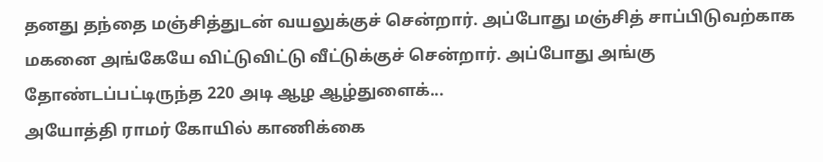தனது தந்தை மஞ்சித்துடன் வயலுக்குச் சென்றார். அப்போது மஞ்சித் சாப்பிடுவற்காக மகனை அங்கேயே விட்டுவிட்டு வீட்டுக்குச் சென்றார். அப்போது அங்கு தோண்டப்பட்டிருந்த 220 அடி ஆழ ஆழ்துளைக்...
அயோத்தி ராமர் கோயில் காணிக்கை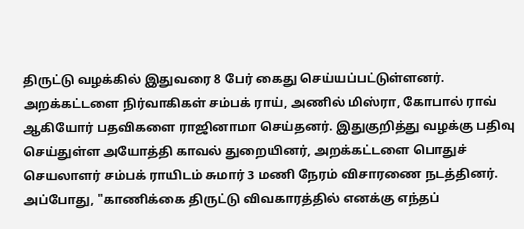திருட்டு வழக்கில் இதுவரை 8 பேர் கைது செய்யப்பட்டுள்ளனர். அறக்கட்டளை நிர்வாகிகள் சம்பக் ராய், அணில் மிஸ்ரா, கோபால் ராவ் ஆகியோர் பதவிகளை ராஜினாமா செய்தனர். இதுகுறித்து வழக்கு பதிவு செய்துள்ள அயோத்தி காவல் துறையினர், அறக்கட்டளை பொதுச் செயலாளர் சம்பக் ராயிடம் சுமார் 3 மணி நேரம் விசாரணை நடத்தினர். அப்போது, "காணிக்கை திருட்டு விவகாரத்தில் எனக்கு எந்தப்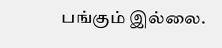பங்கும் இல்லை.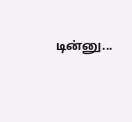டின்னு...